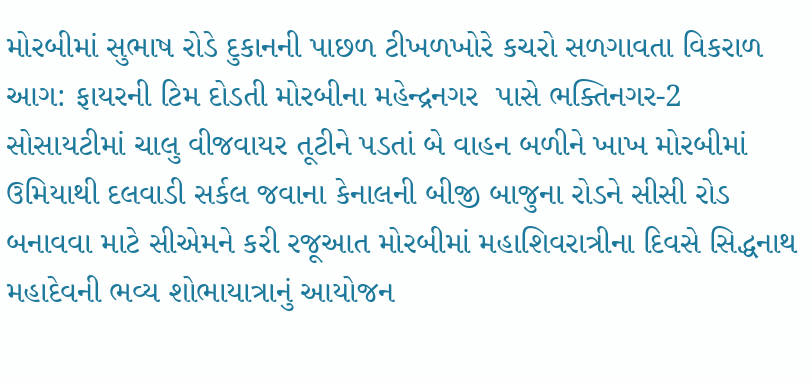મોરબીમાં સુભાષ રોડે દુકાનની પાછળ ટીખળખોરે કચરો સળગાવતા વિકરાળ આગ: ફાયરની ટિમ દોડતી મોરબીના મહેન્દ્રનગર  પાસે ભક્તિનગર-2 સોસાયટીમાં ચાલુ વીજવાયર તૂટીને પડતાં બે વાહન બળીને ખાખ મોરબીમાં ઉમિયાથી દલવાડી સર્કલ જવાના કેનાલની બીજી બાજુના રોડને સીસી રોડ બનાવવા માટે સીએમને કરી રજૂઆત મોરબીમાં મહાશિવરાત્રીના દિવસે સિદ્ધનાથ મહાદેવની ભવ્ય શોભાયાત્રાનું આયોજન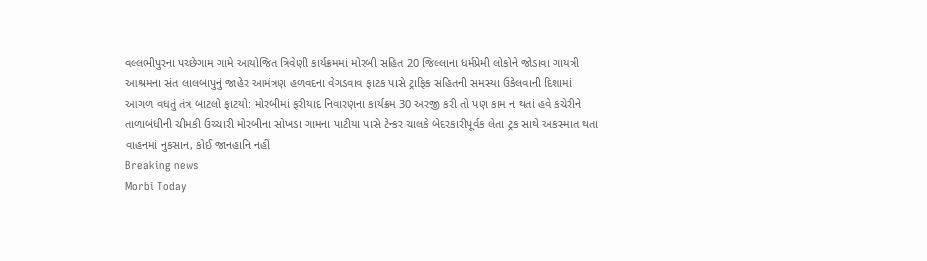વલ્લભીપુરના પચ્છેગામ ગામે આયોજિત ત્રિવેણી કાર્યક્રમમાં મોરબી સહિત 20 જિલ્લાના ધર્મપ્રેમી લોકોને જોડાવા ગાયત્રી આશ્રમના સંત લાલબાપુનું જાહેર આમંત્રણ હળવદના વેગડવાવ ફાટક પાસે ટ્રાફિક સહિતની સમસ્યા ઉકેલવાની દિશામાં આગળ વધતું તંત્ર બાટલો ફાટયો: મોરબીમાં ફરીયાદ નિવારણના કાર્યક્રમ 30 અરજી કરી તો પણ કામ ન થતાં હવે કચેરીને તાળાબંધીની ચીમકી ઉચ્ચારી મોરબીના સોખડા ગામના પાટીયા પાસે ટેન્કર ચાલકે બેદરકારીપૂર્વક લેતા ટ્રક સાથે અકસ્માત થતા વાહનમાં નુકસાન, કોઈ જાનહાનિ નહીં
Breaking news
Morbi Today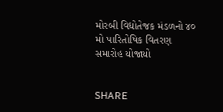મોરબી વિદ્યોતેજક મંડળનો ૪૦ મો પારિતોષિક વિતરણ સમારોહ યોજાયો


SHARE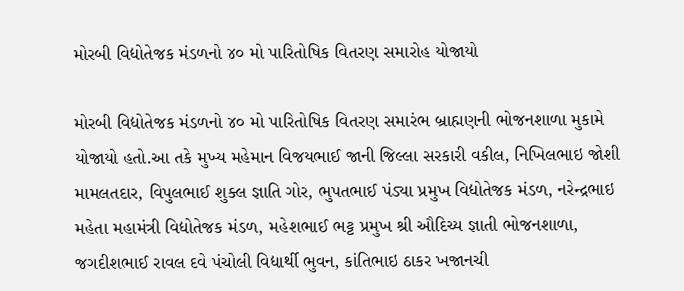મોરબી વિદ્યોતેજક મંડળનો ૪૦ મો પારિતોષિક વિતરણ સમારોહ યોજાયો

મોરબી વિદ્યોતેજક મંડળનો ૪૦ મો પારિતોષિક વિતરણ સમારંભ બ્રાહ્મણની ભોજનશાળા મુકામે યોજાયો હતો.આ તકે મુખ્ય મહેમાન વિજયભાઈ જાની જિલ્લા સરકારી વકીલ, નિખિલભાઇ જોશી મામલતદાર, વિપુલભાઈ શુક્લ જ્ઞાતિ ગોર, ભુપતભાઈ પંડ્યા પ્રમુખ વિદ્યોતેજક મંડળ, નરેન્દ્રભાઇ મહેતા મહામંત્રી વિદ્યોતેજક મંડળ, મહેશભાઈ ભટ્ટ પ્રમુખ શ્રી ઔદિચ્ય જ્ઞાતી ભોજનશાળા, જગદીશભાઈ રાવલ દવે પંચોલી વિદ્યાર્થી ભુવન, કાંતિભાઇ ઠાકર ખજાનચી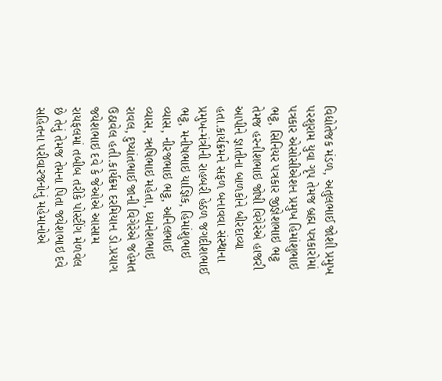વિદ્યોતેજક મંડળ, અતુલભાઈ જોશી પ્રમુખ પરશુરામ યુવા ગૃપ તેમજ બ્રહ્મ પત્રકારોમાં પત્રકાર એસોસીએશન પ્રમુખ હિમાંશુભાઇ ભટ્ટ, સિનિયર પત્રકાર જીજ્ઞેશભાઇ ભટ્ટ તેમજ હરનીશભાઇ જોષી વિગેરેએ હાજરી આપીને જ્ઞાતીના બાળકોને બીરદાવ્યા હતા.કાર્યક્રમને સફળ બનાવવા સંસ્થાના પ્રમુખ-મંત્રીની રાહબરી હેઠળ જગદીશભાઈ ભટ્ટ, મનીષભાઇ યાજ્ઞિક, હિમાંશુભાઇ વ્યાસ, નીરજભાઇ ભટ્ટ, અનિલભાઈ વ્યાસ, ઋષિભાઇ મહેતા, ધ્યાનેશભાઇ રાવલ, દુષ્યાંતભાઈ જાની વિગેરેએ જહેમત ઉઠાવેલ હતી.કાર્યક્રમ દરમિયાન ડો.પ્રયાગ જયેશભાઇ દવે કે જેઓએ આસામ રાયફલમાં તબીબ તરીકે પોસ્ટીંગ મેળવેલ છે તેનું તેમજ તેમના પિતા જયેશભાઇ દવે સહિતના પરીવારજનોનું મહેમાનોએ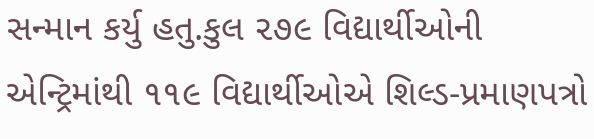સન્માન કર્યુ હતુ.કુલ ૨૭૯ વિદ્યાર્થીઓની એન્ટ્રિમાંથી ૧૧૯ વિદ્યાર્થીઓએ શિલ્ડ-પ્રમાણપત્રો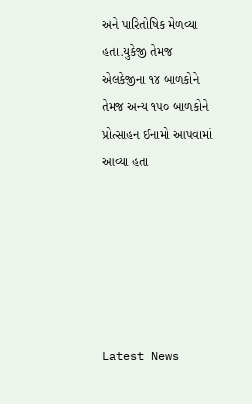અને પારિતોષિક મેળવ્યા હતા.યુકેજી તેમજ એલકેજીના ૧૪ બાળકોને તેમજ અન્ય ૧૫૦ બાળકોને પ્રોત્સાહન ઈનામો આપવામાં આવ્યા હતા






Latest News